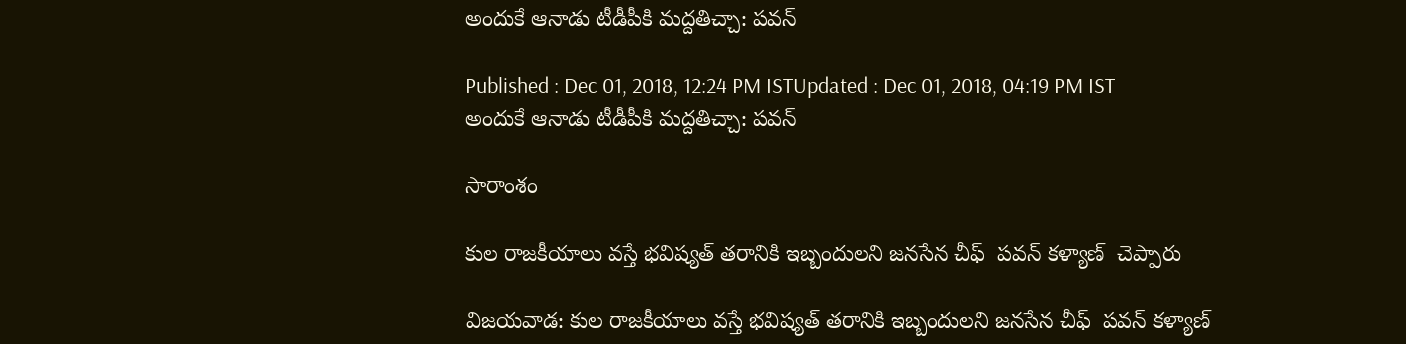అందుకే ఆనాడు టీడీపీకి మద్దతిచ్చా: పవన్

Published : Dec 01, 2018, 12:24 PM ISTUpdated : Dec 01, 2018, 04:19 PM IST
అందుకే ఆనాడు టీడీపీకి మద్దతిచ్చా: పవన్

సారాంశం

కుల రాజకీయాలు వస్తే భవిష్యత్ తరానికి ఇబ్బందులని జనసేన చీఫ్  పవన్ కళ్యాణ్  చెప్పారు

విజయవాడ: కుల రాజకీయాలు వస్తే భవిష్యత్ తరానికి ఇబ్బందులని జనసేన చీఫ్  పవన్ కళ్యాణ్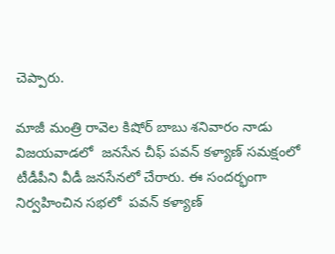చెప్పారు.

మాజీ మంత్రి రావెల కిషోర్ బాబు శనివారం నాడు విజయవాడలో  జనసేన చీఫ్ పవన్ కళ్యాణ్ సమక్షంలో  టీడీపీని వీడీ జనసేనలో చేరారు. ఈ సందర్భంగా నిర్వహించిన సభలో  పవన్ కళ్యాణ్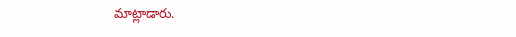మాట్లాడారు.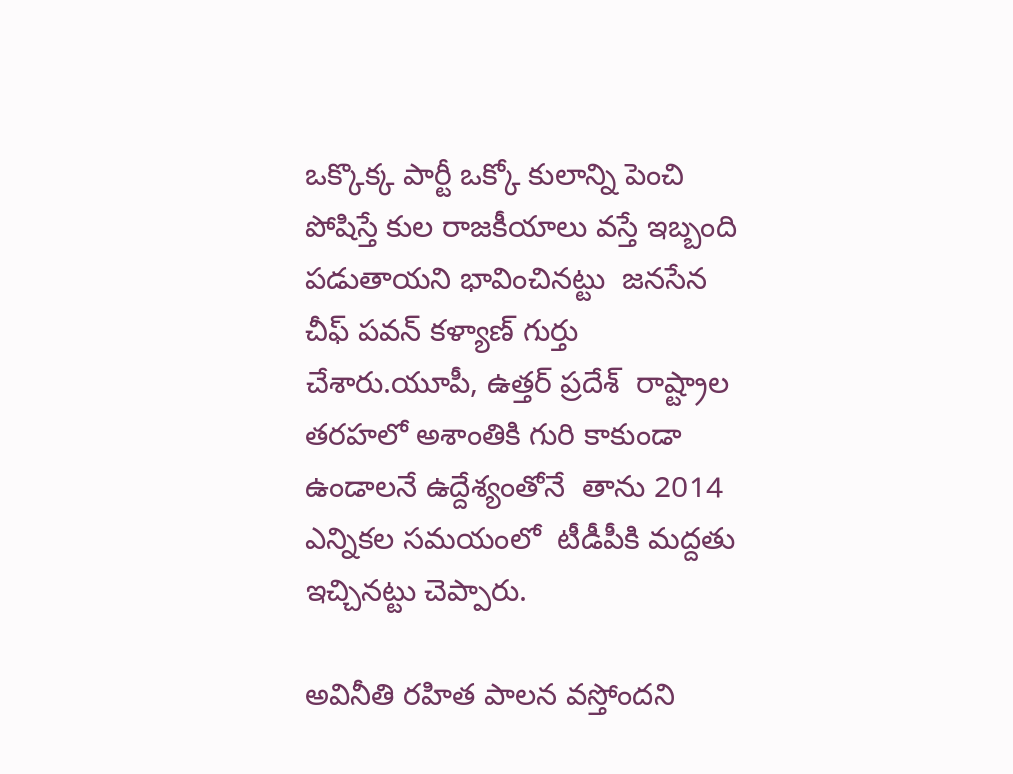ఒక్కొక్క పార్టీ ఒక్కో కులాన్ని పెంచి పోషిస్తే కుల రాజకీయాలు వస్తే ఇబ్బంది పడుతాయని భావించినట్టు  జనసేన చీఫ్ పవన్ కళ్యాణ్ గుర్తు చేశారు.యూపీ, ఉత్తర్ ప్రదేశ్  రాష్ట్రాల తరహలో అశాంతికి గురి కాకుండా ఉండాలనే ఉద్దేశ్యంతోనే  తాను 2014 ఎన్నికల సమయంలో  టీడీపీకి మద్దతు ఇచ్చినట్టు చెప్పారు.

అవినీతి రహిత పాలన వస్తోందని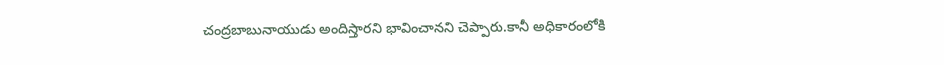చంద్రబాబునాయుడు అందిస్తారని భావించానని చెప్పారు.కానీ అధికారంలోకి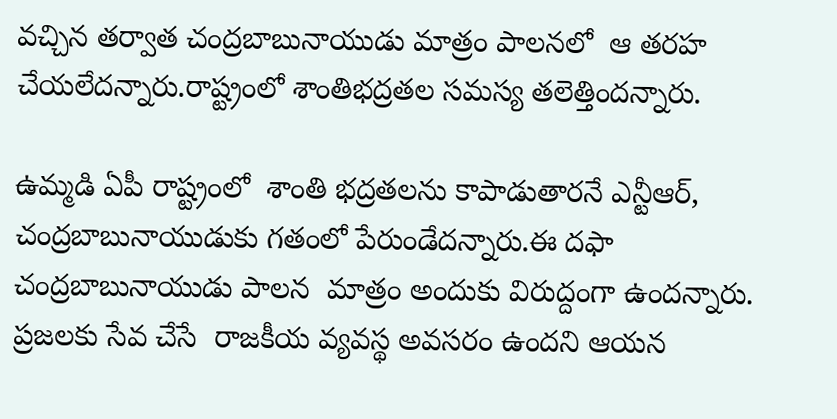వచ్చిన తర్వాత చంద్రబాబునాయుడు మాత్రం పాలనలో  ఆ తరహ చేయలేదన్నారు.రాష్ట్రంలో శాంతిభద్రతల సమస్య తలెత్తిందన్నారు.

ఉమ్మడి ఏపీ రాష్ట్రంలో  శాంతి భద్రతలను కాపాడుతారనే ఎన్టీఆర్, చంద్రబాబునాయుడుకు గతంలో పేరుండేదన్నారు.ఈ దఫా చంద్రబాబునాయుడు పాలన  మాత్రం అందుకు విరుద్దంగా ఉందన్నారు.  ప్రజలకు సేవ చేసే  రాజకీయ వ్యవస్థ అవసరం ఉందని ఆయన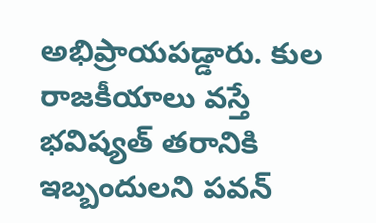అభిప్రాయపడ్డారు. కుల రాజకీయాలు వస్తే భవిష్యత్ తరానికి ఇబ్బందులని పవన్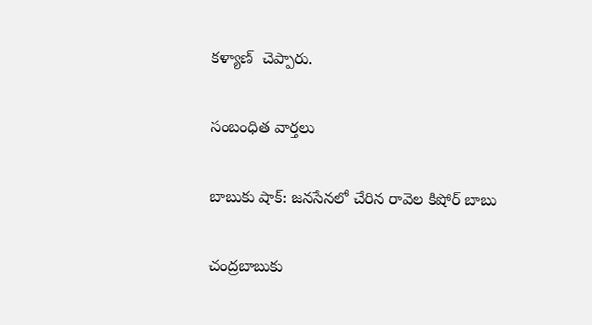కళ్యాణ్  చెప్పారు.

సంబంధిత వార్తలు

బాబుకు షాక్: జనసేనలో చేరిన రావెల కిషోర్ బాబు

చంద్రబాబుకు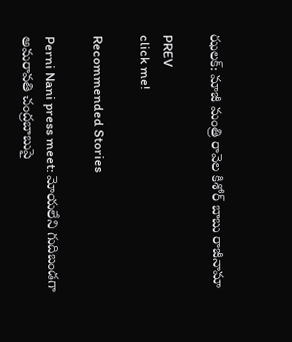ఝలక్: మాజీ మంత్రి రావెల కిశోర్ బాబు రాజీనామా

PREV
click me!

Recommended Stories

Perni Nani press meet: మోయ‌లేని గుదిబండగా అమ‌రావ‌తి చంద్రబాబుపై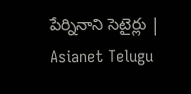పేర్నినాని సెటైర్లు | Asianet Telugu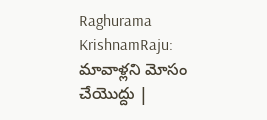Raghurama KrishnamRaju: మావాళ్లని మోసం చేయొద్దు |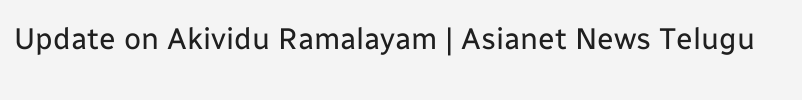Update on Akividu Ramalayam | Asianet News Telugu